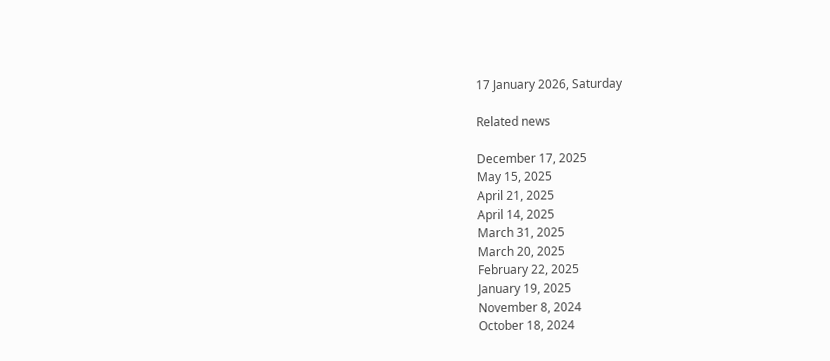17 January 2026, Saturday

Related news

December 17, 2025
May 15, 2025
April 21, 2025
April 14, 2025
March 31, 2025
March 20, 2025
February 22, 2025
January 19, 2025
November 8, 2024
October 18, 2024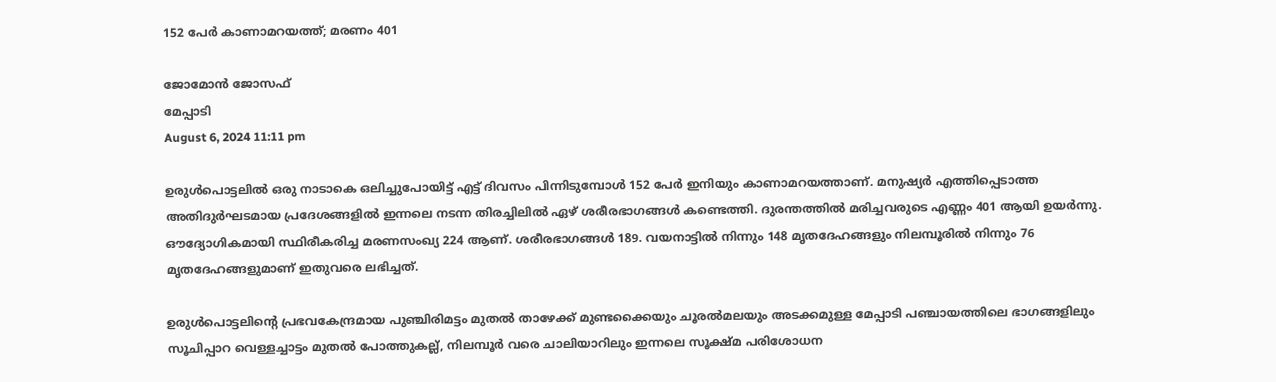152 പേര്‍ കാണാമറയത്ത്; മരണം 401

ജോമോന്‍ ജോസഫ്
മേപ്പാടി
August 6, 2024 11:11 pm

ഉരുള്‍പൊട്ടലില്‍ ഒരു നാടാകെ ഒലിച്ചുപോയിട്ട് എട്ട് ദിവസം പിന്നിടുമ്പോള്‍ 152 പേര്‍ ഇനിയും കാണാമറയത്താണ്. മനുഷ്യര്‍ എത്തിപ്പെടാത്ത അതിദുര്‍ഘടമായ പ്രദേശങ്ങളില്‍ ഇന്നലെ നടന്ന തിരച്ചിലില്‍ ഏഴ് ശരീരഭാഗങ്ങള്‍ കണ്ടെത്തി. ദുരന്തത്തില്‍ മരിച്ചവരുടെ എണ്ണം 401 ആയി ഉയര്‍ന്നു. ഔദ്യോഗികമായി സ്ഥിരീകരിച്ച മരണസംഖ്യ 224 ആണ്. ശരീരഭാഗങ്ങള്‍ 189. വയനാട്ടില്‍ നിന്നും 148 മൃതദേഹങ്ങളും നിലമ്പൂരില്‍ നിന്നും 76 മൃതദേഹങ്ങളുമാണ് ഇതുവരെ ലഭിച്ചത്.

ഉരുള്‍പൊട്ടലിന്റെ പ്രഭവകേന്ദ്രമായ പുഞ്ചിരിമട്ടം മുതല്‍ താഴേക്ക് മുണ്ടക്കൈയും ചൂരല്‍മലയും അടക്കമുള്ള മേപ്പാടി പഞ്ചായത്തിലെ ഭാഗങ്ങളിലും സൂചിപ്പാറ വെള്ളച്ചാട്ടം മുതല്‍ പോത്തുകല്ല്, നിലമ്പൂര്‍ വരെ ചാലിയാറിലും ഇന്നലെ സൂക്ഷ്മ പരിശോധന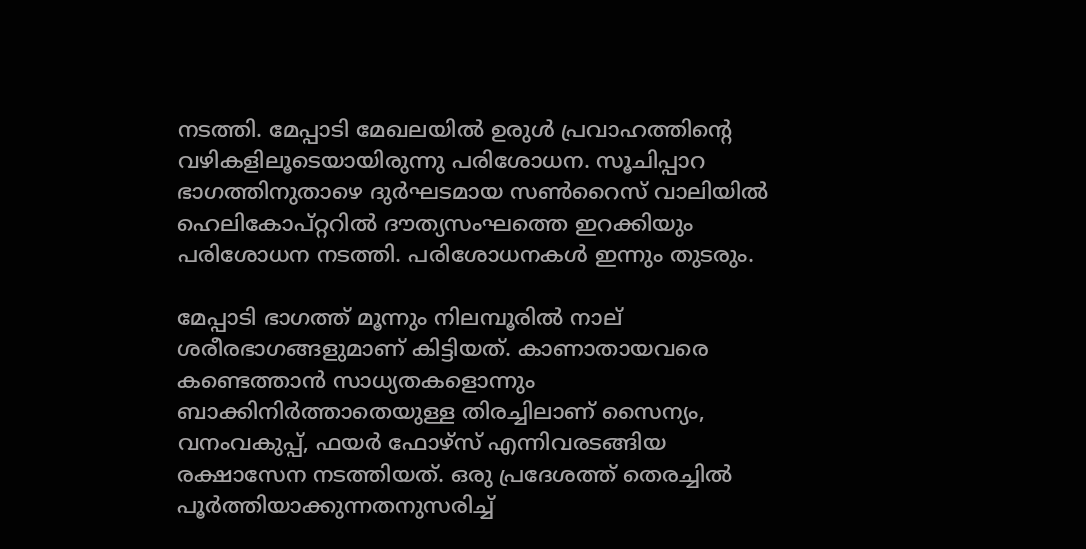നടത്തി. മേപ്പാടി മേഖലയില്‍ ഉരുള്‍ പ്രവാഹത്തിന്റെ വഴികളിലൂടെയായിരുന്നു പരിശോധന. സൂചിപ്പാറ ഭാഗത്തിനുതാഴെ ദുര്‍ഘടമായ സണ്‍റൈസ് വാലിയില്‍ ഹെലികോപ്റ്ററില്‍ ദൗത്യസംഘത്തെ ഇറക്കിയും പരിശോധന നടത്തി. പരിശോധനകള്‍ ഇന്നും തുടരും.

മേപ്പാടി ഭാഗത്ത് മൂന്നും നിലമ്പൂരില്‍ നാല് ശരീരഭാഗങ്ങളുമാണ് കിട്ടിയത്. കാണാതായവരെ കണ്ടെത്താന്‍ സാധ്യതകളൊന്നും ബാക്കിനിര്‍ത്താതെയുള്ള തിരച്ചിലാണ് സൈന്യം, വനംവകുപ്പ്, ഫയര്‍ ഫോഴ്‌സ് എന്നിവരടങ്ങിയ രക്ഷാസേന നടത്തിയത്. ഒരു പ്രദേശത്ത് തെരച്ചില്‍ പൂര്‍ത്തിയാക്കുന്നതനുസരിച്ച്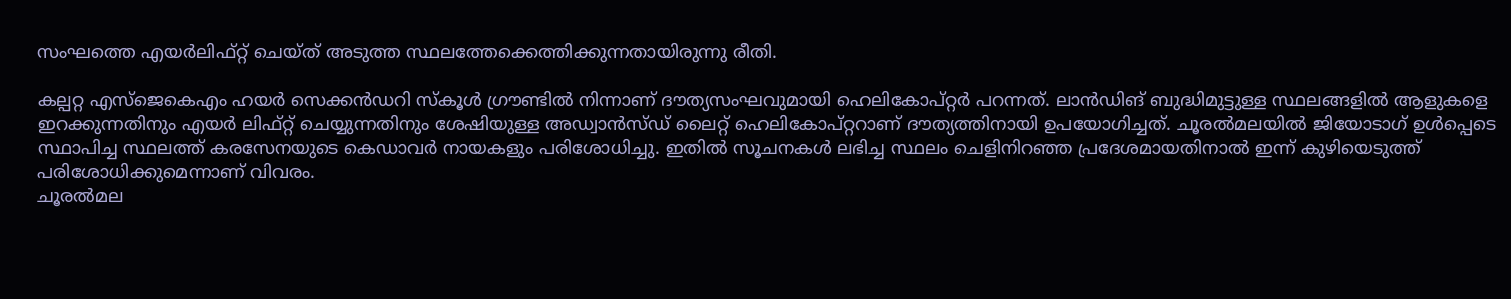സംഘത്തെ എയര്‍ലിഫ്റ്റ് ചെയ്ത് അടുത്ത സ്ഥലത്തേക്കെത്തിക്കുന്നതായിരുന്നു രീതി.

കല്പറ്റ എസ്ജെകെഎം ഹയര്‍ സെക്കന്‍ഡറി സ്കൂള്‍ ഗ്രൗണ്ടില്‍ നിന്നാണ് ദൗത്യസംഘവുമായി ഹെലികോപ്റ്റര്‍ പറന്നത്. ലാന്‍ഡിങ് ബുദ്ധിമുട്ടുള്ള സ്ഥലങ്ങളില്‍ ആളുകളെ ഇറക്കുന്നതിനും എയര്‍ ലിഫ്റ്റ് ചെയ്യുന്നതിനും ശേഷിയുള്ള അഡ്വാന്‍സ്ഡ് ലൈറ്റ് ഹെലികോപ്റ്ററാണ് ദൗത്യത്തിനായി ഉപയോഗിച്ചത്. ചൂരല്‍മലയില്‍ ജിയോടാഗ് ഉള്‍പ്പെടെ സ്ഥാപിച്ച സ്ഥലത്ത് കരസേനയുടെ കെഡാവര്‍ നായകളും പരിശോധിച്ചു. ഇതില്‍ സൂചനകള്‍ ലഭിച്ച സ്ഥലം ചെളിനിറഞ്ഞ പ്രദേശമായതിനാല്‍ ഇന്ന് കുഴിയെടുത്ത് പരിശോധിക്കുമെന്നാണ് വിവരം.
ചൂരല്‍മല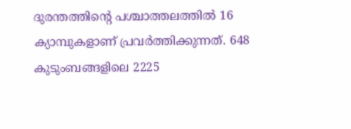ദുരന്തത്തിന്റെ പശ്ചാത്തലത്തില്‍ 16 ക്യാമ്പുകളാണ് പ്രവര്‍ത്തിക്കുന്നത്. 648 കുടുംബങ്ങളിലെ 2225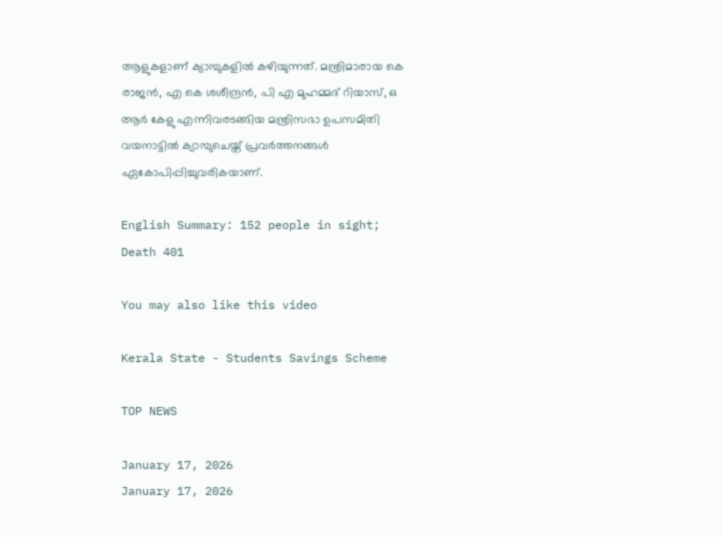ആളുകളാണ് ക്യാമ്പുകളില്‍ കഴിയുന്നത്. മന്ത്രിമാരായ കെ രാജൻ, എ കെ ശശീന്ദ്രൻ, പി എ മുഹമ്മദ് റിയാസ്, ഒ ആർ കേളു എന്നിവരടങ്ങിയ മന്ത്രിസഭാ ഉപസമിതി വയനാട്ടിൽ ക്യാമ്പുചെയ്ത് പ്രവർത്തനങ്ങൾ ഏകോപിപ്പിച്ചുവരികയാണ്.

English Summary: 152 people in sight; Death 401

You may also like this video

Kerala State - Students Savings Scheme

TOP NEWS

January 17, 2026
January 17, 2026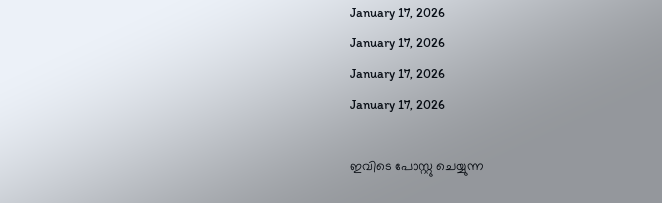January 17, 2026
January 17, 2026
January 17, 2026
January 17, 2026

ഇവിടെ പോസ്റ്റു ചെയ്യുന്ന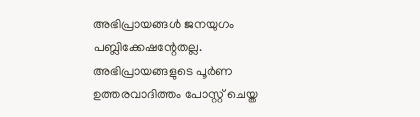അഭിപ്രായങ്ങള്‍ ജനയുഗം പബ്ലിക്കേഷന്റേതല്ല. അഭിപ്രായങ്ങളുടെ പൂര്‍ണ ഉത്തരവാദിത്തം പോസ്റ്റ് ചെയ്ത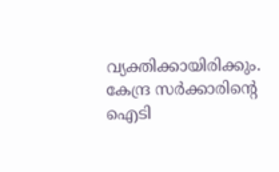വ്യക്തിക്കായിരിക്കും. കേന്ദ്ര സര്‍ക്കാരിന്റെ ഐടി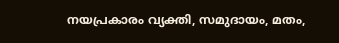നയപ്രകാരം വ്യക്തി, സമുദായം, മതം,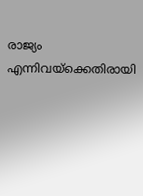രാജ്യം എന്നിവയ്‌ക്കെതിരായി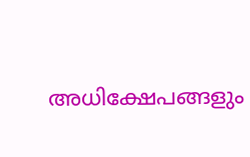അധിക്ഷേപങ്ങളും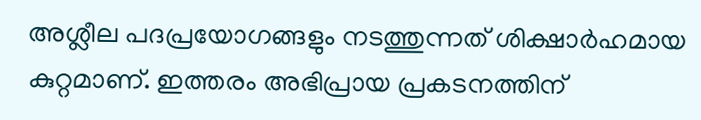അശ്ലീല പദപ്രയോഗങ്ങളും നടത്തുന്നത് ശിക്ഷാര്‍ഹമായ കുറ്റമാണ്. ഇത്തരം അഭിപ്രായ പ്രകടനത്തിന്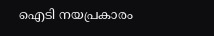ഐടി നയപ്രകാരം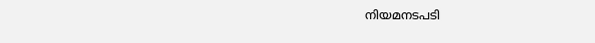നിയമനടപടി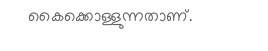കൈക്കൊള്ളുന്നതാണ്.